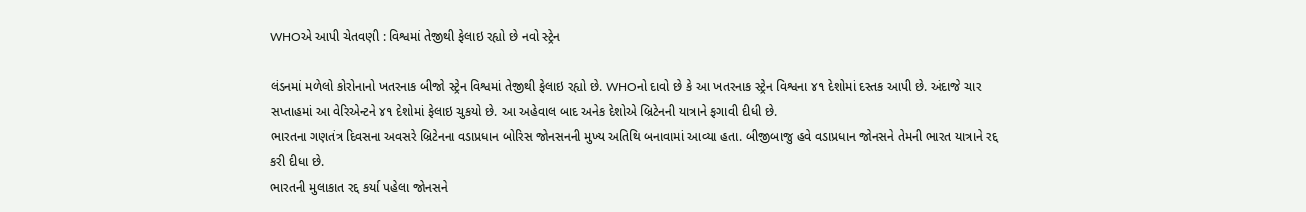WHOએ આપી ચેતવણી : વિશ્વમાં તેજીથી ફેલાઇ રહ્યો છે નવો સ્ટ્રેન

લંડનમાં મળેલો કોરોનાનો ખતરનાક બીજો સ્ટ્રેન વિશ્વમાં તેજીથી ફેલાઇ રહ્યો છે. WHOનો દાવો છે કે આ ખતરનાક સ્ટ્રેન વિશ્વના ૪૧ દેશોમાં દસ્તક આપી છે. અંદાજે ચાર સપ્તાહમાં આ વેરિએન્ટને ૪૧ દેશોમાં ફેલાઇ ચુકયો છે. આ અહેવાલ બાદ અનેક દેશોએ બ્રિટેનની યાત્રાને ફગાવી દીધી છે.
ભારતના ગણતંત્ર દિવસના અવસરે બ્રિટેનના વડાપ્રધાન બોરિસ જોનસનની મુખ્ય અતિથિ બનાવામાં આવ્યા હતા. બીજીબાજુ હવે વડાપ્રધાન જોનસને તેમની ભારત યાત્રાને રદ્દ કરી દીધા છે.
ભારતની મુલાકાત રદ્દ કર્યા પહેલા જોનસને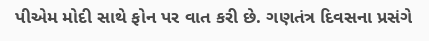પીએમ મોદી સાથે ફોન પર વાત કરી છે. ગણતંત્ર દિવસના પ્રસંગે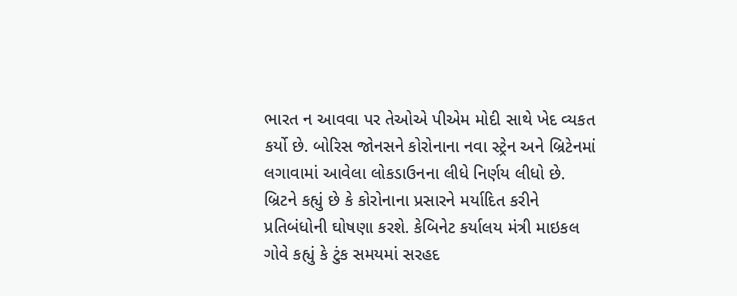ભારત ન આવવા પર તેઓએ પીએમ મોદી સાથે ખેદ વ્યકત કર્યો છે. બોરિસ જોનસને કોરોનાના નવા સ્ટ્રેન અને બ્રિટેનમાં લગાવામાં આવેલા લોકડાઉનના લીધે નિર્ણય લીધો છે.
બ્રિટને કહ્યું છે કે કોરોનાના પ્રસારને મર્યાદિત કરીને પ્રતિબંધોની ઘોષણા કરશે. કેબિનેટ કર્યાલય મંત્રી માઇકલ ગોવે કહ્યું કે ટુંક સમયમાં સરહદ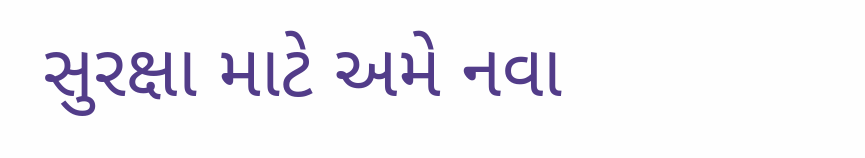સુરક્ષા માટે અમે નવા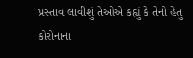પ્રસ્તાવ લાવીશું તેઓએ કહ્યું કે તેનો હેતુ કોરોનાના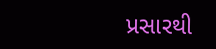પ્રસારથી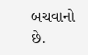બચવાનો છે.